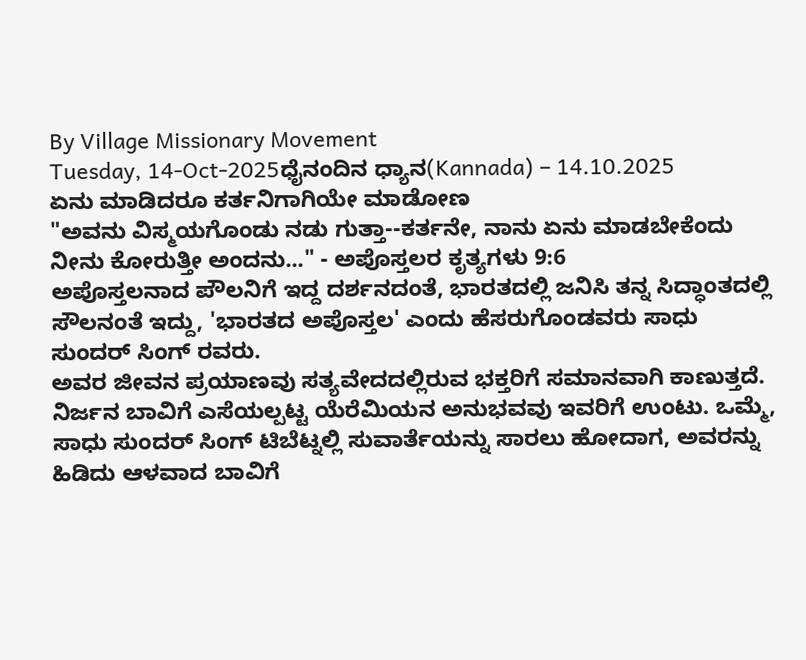By Village Missionary Movement
Tuesday, 14-Oct-2025ಧೈನಂದಿನ ಧ್ಯಾನ(Kannada) – 14.10.2025
ಏನು ಮಾಡಿದರೂ ಕರ್ತನಿಗಾಗಿಯೇ ಮಾಡೋಣ
"ಅವನು ವಿಸ್ಮಯಗೊಂಡು ನಡು ಗುತ್ತಾ--ಕರ್ತನೇ, ನಾನು ಏನು ಮಾಡಬೇಕೆಂದು ನೀನು ಕೋರುತ್ತೀ ಅಂದನು..." - ಅಪೊಸ್ತಲರ ಕೃತ್ಯಗಳು 9:6
ಅಪೊಸ್ತಲನಾದ ಪೌಲನಿಗೆ ಇದ್ದ ದರ್ಶನದಂತೆ, ಭಾರತದಲ್ಲಿ ಜನಿಸಿ ತನ್ನ ಸಿದ್ಧಾಂತದಲ್ಲಿ ಸೌಲನಂತೆ ಇದ್ದು, 'ಭಾರತದ ಅಪೊಸ್ತಲ' ಎಂದು ಹೆಸರುಗೊಂಡವರು ಸಾಧು ಸುಂದರ್ ಸಿಂಗ್ ರವರು.
ಅವರ ಜೀವನ ಪ್ರಯಾಣವು ಸತ್ಯವೇದದಲ್ಲಿರುವ ಭಕ್ತರಿಗೆ ಸಮಾನವಾಗಿ ಕಾಣುತ್ತದೆ. ನಿರ್ಜನ ಬಾವಿಗೆ ಎಸೆಯಲ್ಪಟ್ಟ ಯೆರೆಮಿಯನ ಅನುಭವವು ಇವರಿಗೆ ಉಂಟು. ಒಮ್ಮೆ, ಸಾಧು ಸುಂದರ್ ಸಿಂಗ್ ಟಿಬೆಟ್ನಲ್ಲಿ ಸುವಾರ್ತೆಯನ್ನು ಸಾರಲು ಹೋದಾಗ, ಅವರನ್ನು ಹಿಡಿದು ಆಳವಾದ ಬಾವಿಗೆ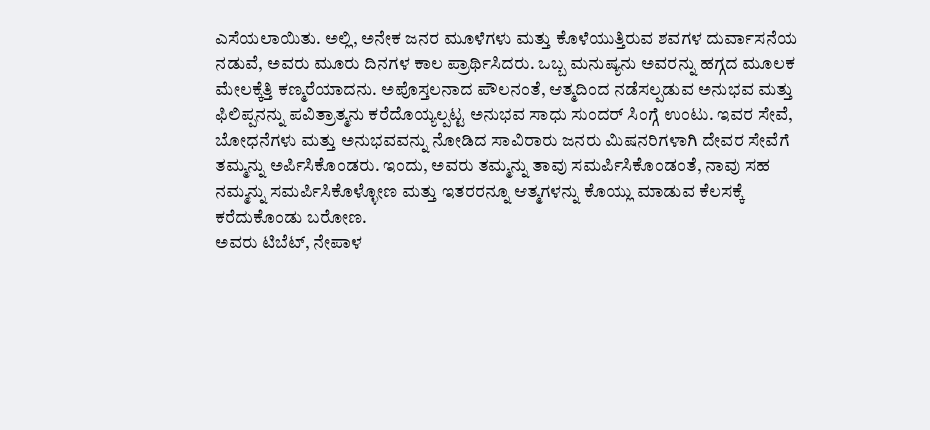ಎಸೆಯಲಾಯಿತು. ಅಲ್ಲಿ, ಅನೇಕ ಜನರ ಮೂಳೆಗಳು ಮತ್ತು ಕೊಳೆಯುತ್ತಿರುವ ಶವಗಳ ದುರ್ವಾಸನೆಯ ನಡುವೆ, ಅವರು ಮೂರು ದಿನಗಳ ಕಾಲ ಪ್ರಾರ್ಥಿಸಿದರು. ಒಬ್ಬ ಮನುಷ್ಯನು ಅವರನ್ನು ಹಗ್ಗದ ಮೂಲಕ ಮೇಲಕ್ಕೆತ್ತಿ ಕಣ್ಮರೆಯಾದನು. ಅಪೊಸ್ತಲನಾದ ಪೌಲನಂತೆ, ಆತ್ಮದಿಂದ ನಡೆಸಲ್ಪಡುವ ಅನುಭವ ಮತ್ತು ಫಿಲಿಪ್ಪನನ್ನು ಪವಿತ್ರಾತ್ಮನು ಕರೆದೊಯ್ಯಲ್ಪಟ್ಟ ಅನುಭವ ಸಾಧು ಸುಂದರ್ ಸಿಂಗ್ಗೆ ಉಂಟು. ಇವರ ಸೇವೆ, ಬೋಧನೆಗಳು ಮತ್ತು ಅನುಭವವನ್ನು ನೋಡಿದ ಸಾವಿರಾರು ಜನರು ಮಿಷನರಿಗಳಾಗಿ ದೇವರ ಸೇವೆಗೆ ತಮ್ಮನ್ನು ಅರ್ಪಿಸಿಕೊಂಡರು. ಇಂದು, ಅವರು ತಮ್ಮನ್ನು ತಾವು ಸಮರ್ಪಿಸಿಕೊಂಡಂತೆ, ನಾವು ಸಹ ನಮ್ಮನ್ನು ಸಮರ್ಪಿಸಿಕೊಳ್ಳೋಣ ಮತ್ತು ಇತರರನ್ನೂ ಆತ್ಮಗಳನ್ನು ಕೊಯ್ಲು ಮಾಡುವ ಕೆಲಸಕ್ಕೆ ಕರೆದುಕೊಂಡು ಬರೋಣ.
ಅವರು ಟಿಬೆಟ್, ನೇಪಾಳ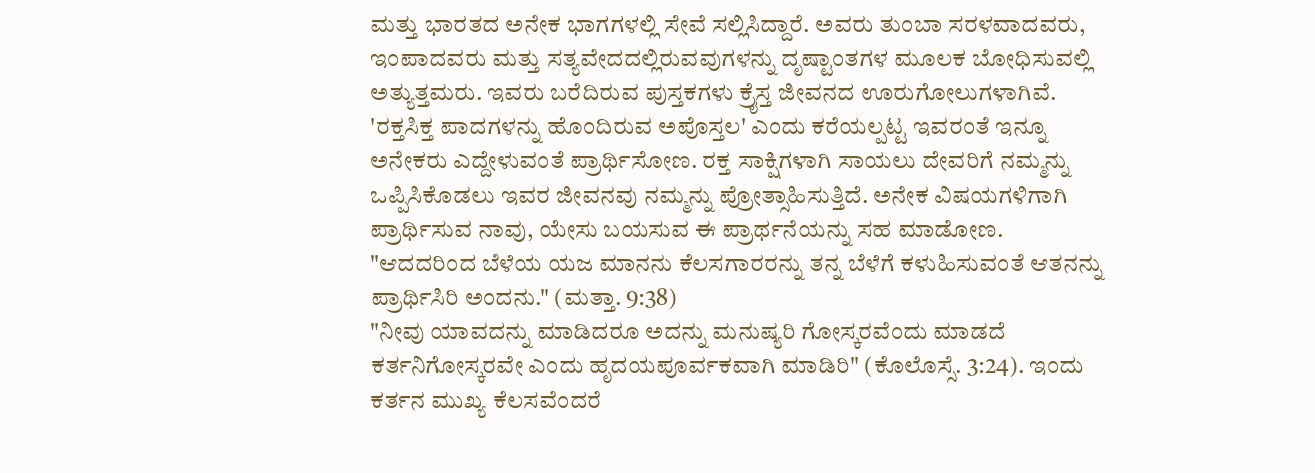ಮತ್ತು ಭಾರತದ ಅನೇಕ ಭಾಗಗಳಲ್ಲಿ ಸೇವೆ ಸಲ್ಲಿಸಿದ್ದಾರೆ. ಅವರು ತುಂಬಾ ಸರಳವಾದವರು, ಇಂಪಾದವರು ಮತ್ತು ಸತ್ಯವೇದದಲ್ಲಿರುವವುಗಳನ್ನು ದೃಷ್ಟಾಂತಗಳ ಮೂಲಕ ಬೋಧಿಸುವಲ್ಲಿ ಅತ್ಯುತ್ತಮರು. ಇವರು ಬರೆದಿರುವ ಪುಸ್ತಕಗಳು ಕ್ರೈಸ್ತ ಜೀವನದ ಊರುಗೋಲುಗಳಾಗಿವೆ. 'ರಕ್ತಸಿಕ್ತ ಪಾದಗಳನ್ನು ಹೊಂದಿರುವ ಅಪೊಸ್ತಲ' ಎಂದು ಕರೆಯಲ್ಪಟ್ಟ ಇವರಂತೆ ಇನ್ನೂ ಅನೇಕರು ಎದ್ದೇಳುವಂತೆ ಪ್ರಾರ್ಥಿಸೋಣ. ರಕ್ತ ಸಾಕ್ಷಿಗಳಾಗಿ ಸಾಯಲು ದೇವರಿಗೆ ನಮ್ಮನ್ನು ಒಪ್ಪಿಸಿಕೊಡಲು ಇವರ ಜೀವನವು ನಮ್ಮನ್ನು ಪ್ರೋತ್ಸಾಹಿಸುತ್ತಿದೆ. ಅನೇಕ ವಿಷಯಗಳಿಗಾಗಿ ಪ್ರಾರ್ಥಿಸುವ ನಾವು, ಯೇಸು ಬಯಸುವ ಈ ಪ್ರಾರ್ಥನೆಯನ್ನು ಸಹ ಮಾಡೋಣ.
"ಆದದರಿಂದ ಬೆಳೆಯ ಯಜ ಮಾನನು ಕೆಲಸಗಾರರನ್ನು ತನ್ನ ಬೆಳೆಗೆ ಕಳುಹಿಸುವಂತೆ ಆತನನ್ನು ಪ್ರಾರ್ಥಿಸಿರಿ ಅಂದನು." (ಮತ್ತಾ. 9:38)
"ನೀವು ಯಾವದನ್ನು ಮಾಡಿದರೂ ಅದನ್ನು ಮನುಷ್ಯರಿ ಗೋಸ್ಕರವೆಂದು ಮಾಡದೆ ಕರ್ತನಿಗೋಸ್ಕರವೇ ಎಂದು ಹೃದಯಪೂರ್ವಕವಾಗಿ ಮಾಡಿರಿ" (ಕೊಲೊಸ್ಸೆ. 3:24). ಇಂದು ಕರ್ತನ ಮುಖ್ಯ ಕೆಲಸವೆಂದರೆ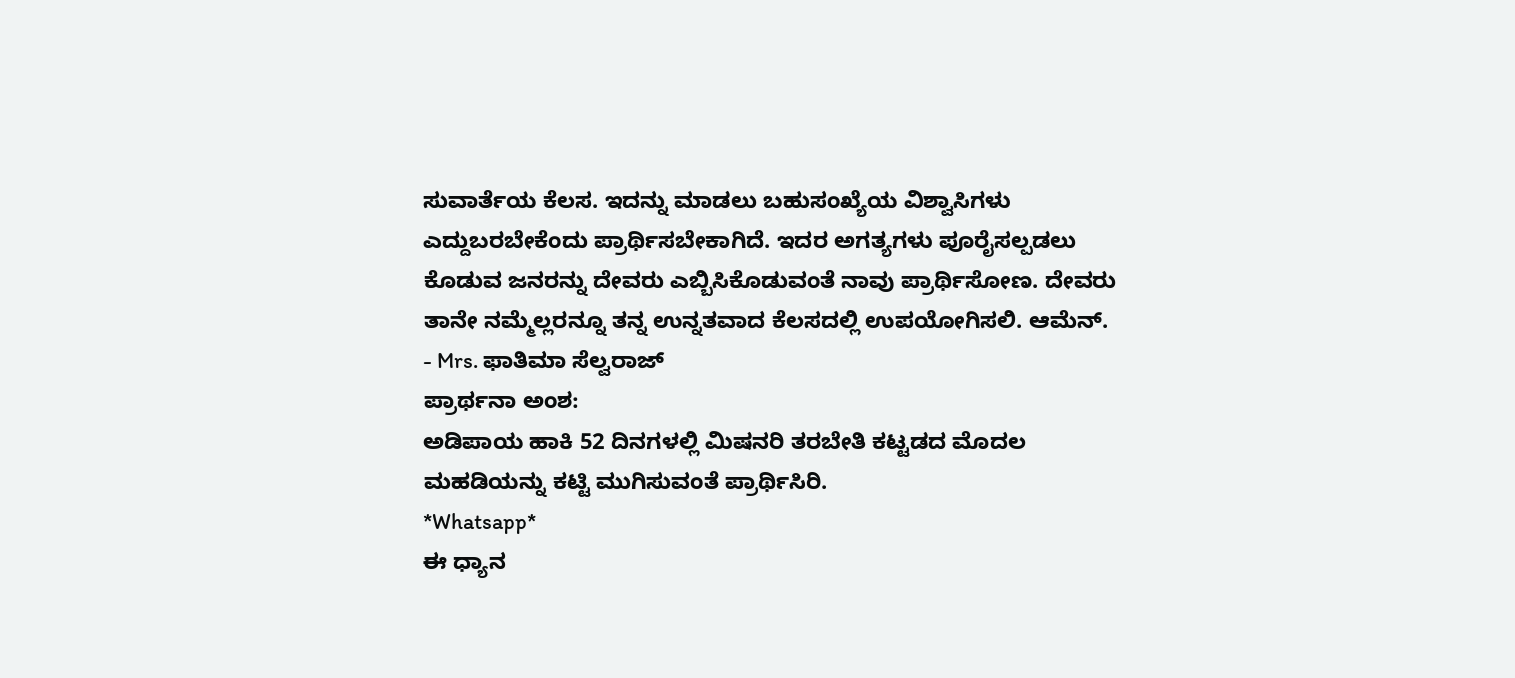ಸುವಾರ್ತೆಯ ಕೆಲಸ. ಇದನ್ನು ಮಾಡಲು ಬಹುಸಂಖ್ಯೆಯ ವಿಶ್ವಾಸಿಗಳು ಎದ್ದುಬರಬೇಕೆಂದು ಪ್ರಾರ್ಥಿಸಬೇಕಾಗಿದೆ. ಇದರ ಅಗತ್ಯಗಳು ಪೂರೈಸಲ್ಪಡಲು ಕೊಡುವ ಜನರನ್ನು ದೇವರು ಎಬ್ಬಿಸಿಕೊಡುವಂತೆ ನಾವು ಪ್ರಾರ್ಥಿಸೋಣ. ದೇವರು ತಾನೇ ನಮ್ಮೆಲ್ಲರನ್ನೂ ತನ್ನ ಉನ್ನತವಾದ ಕೆಲಸದಲ್ಲಿ ಉಪಯೋಗಿಸಲಿ. ಆಮೆನ್.
- Mrs. ಫಾತಿಮಾ ಸೆಲ್ವರಾಜ್
ಪ್ರಾರ್ಥನಾ ಅಂಶ:
ಅಡಿಪಾಯ ಹಾಕಿ 52 ದಿನಗಳಲ್ಲಿ ಮಿಷನರಿ ತರಬೇತಿ ಕಟ್ಟಡದ ಮೊದಲ ಮಹಡಿಯನ್ನು ಕಟ್ಟಿ ಮುಗಿಸುವಂತೆ ಪ್ರಾರ್ಥಿಸಿರಿ.
*Whatsapp*
ಈ ಧ್ಯಾನ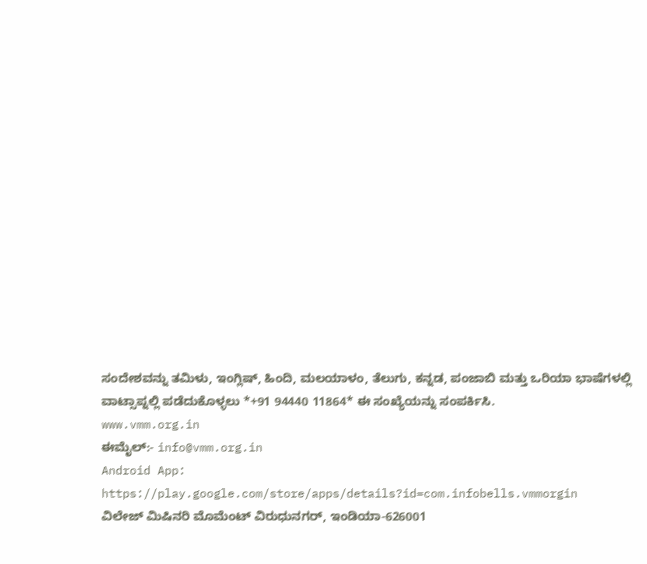ಸಂದೇಶವನ್ನು ತಮಿಳು, ಇಂಗ್ಲಿಷ್, ಹಿಂದಿ, ಮಲಯಾಳಂ, ತೆಲುಗು, ಕನ್ನಡ, ಪಂಜಾಬಿ ಮತ್ತು ಒರಿಯಾ ಭಾಷೆಗಳಲ್ಲಿ ವಾಟ್ಸಾಪ್ನಲ್ಲಿ ಪಡೆದುಕೊಳ್ಳಲು *+91 94440 11864* ಈ ಸಂಖ್ಯೆಯನ್ನು ಸಂಪರ್ಕಿಸಿ.
www.vmm.org.in
ಈಮೈಲ್:- info@vmm.org.in
Android App: https://play.google.com/store/apps/details?id=com.infobells.vmmorgin
ವಿಲೇಜ್ ಮಿಷಿನರಿ ಮೊಮೆಂಟ್ ವಿರುಧುನಗರ್, ಇಂಡಿಯಾ-626001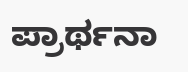ಪ್ರಾರ್ಥನಾ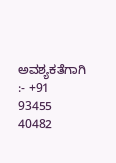ಅವಶ್ಯಕತೆಗಾಗಿ :- +91 93455 40482